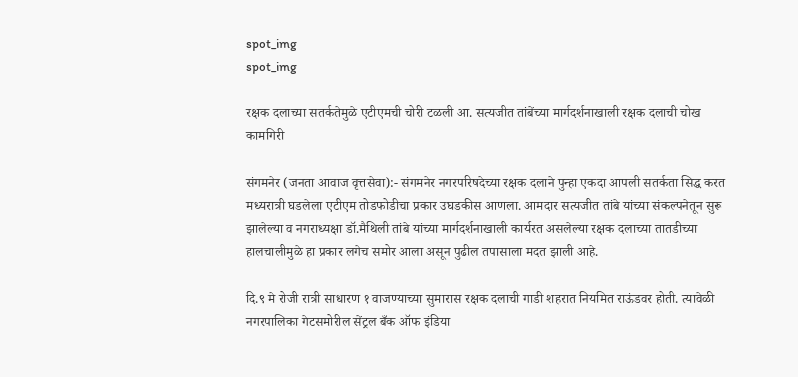spot_img
spot_img

रक्षक दलाच्या सतर्कतेमुळे एटीएमची चोरी टळली आ. सत्यजीत तांबेंच्या मार्गदर्शनाखाली रक्षक दलाची चोख कामगिरी

संगमनेर (जनता आवाज वृत्तसेवा):- संगमनेर नगरपरिषदेच्या रक्षक दलाने पुन्हा एकदा आपली सतर्कता सिद्ध करत मध्यरात्री घडलेला एटीएम तोडफोडीचा प्रकार उघडकीस आणला. आमदार सत्यजीत तांबे यांच्या संकल्पनेतून सुरू झालेल्या व नगराध्यक्षा डॉ.मैथिली तांबे यांच्या मार्गदर्शनाखाली कार्यरत असलेल्या रक्षक दलाच्या तातडीच्या हालचालीमुळे हा प्रकार लगेच समोर आला असून पुढील तपासाला मदत झाली आहे.

दि.९ मे रोजी रात्री साधारण १ वाजण्याच्या सुमारास रक्षक दलाची गाडी शहरात नियमित राऊंडवर होती. त्यावेळी नगरपालिका गेटसमोरील सेंट्रल बँक ऑफ इंडिया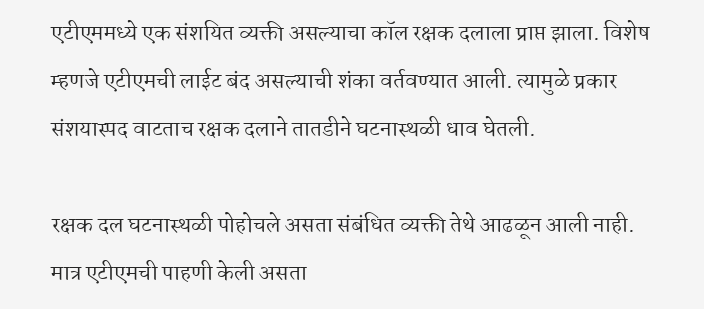एटीएममध्ये एक संशयित व्यक्ती असल्याचा कॉल रक्षक दलाला प्राप्त झाला. विशेष म्हणजे एटीएमची लाईट बंद असल्याची शंका वर्तवण्यात आली. त्यामुळे प्रकार संशयास्पद वाटताच रक्षक दलाने तातडीने घटनास्थळी धाव घेतली.

रक्षक दल घटनास्थळी पोहोचले असता संबंधित व्यक्ती तेथे आढळून आली नाही. मात्र एटीएमची पाहणी केली असता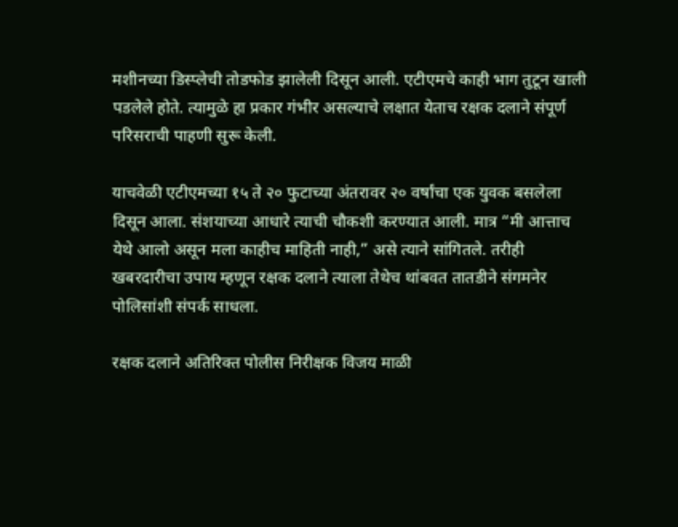मशीनच्या डिस्प्लेची तोडफोड झालेली दिसून आली. एटीएमचे काही भाग तुटून खाली पडलेले होते. त्यामुळे हा प्रकार गंभीर असल्याचे लक्षात येताच रक्षक दलाने संपूर्ण परिसराची पाहणी सुरू केली.

याचवेळी एटीएमच्या १५ ते २० फुटाच्या अंतरावर २० वर्षांचा एक युवक बसलेला दिसून आला. संशयाच्या आधारे त्याची चौकशी करण्यात आली. मात्र “मी आत्ताच येथे आलो असून मला काहीच माहिती नाही,” असे त्याने सांगितले. तरीही खबरदारीचा उपाय म्हणून रक्षक दलाने त्याला तेथेच थांबवत तातडीने संगमनेर पोलिसांशी संपर्क साधला.

रक्षक दलाने अतिरिक्त पोलीस निरीक्षक विजय माळी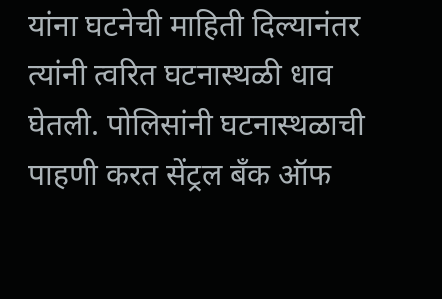यांना घटनेची माहिती दिल्यानंतर त्यांनी त्वरित घटनास्थळी धाव घेतली. पोलिसांनी घटनास्थळाची पाहणी करत सेंट्रल बँक ऑफ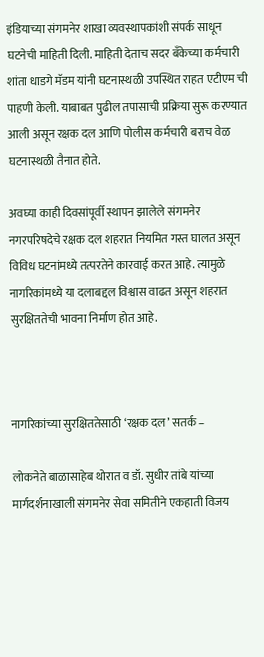इंडियाच्या संगमनेर शाखा व्यवस्थापकांशी संपर्क साधून घटनेची माहिती दिली. माहिती देताच सदर बँकेच्या कर्मचारी शांता धाडगे मॅडम यांनी घटनास्थळी उपस्थित राहत एटीएम ची पाहणी केली. याबाबत पुढील तपासाची प्रक्रिया सुरू करण्यात आली असून रक्षक दल आणि पोलीस कर्मचारी बराच वेळ घटनास्थळी तैनात होते.

अवघ्या काही दिवसांपूर्वी स्थापन झालेले संगमनेर नगरपरिषदेचे रक्षक दल शहरात नियमित गस्त घालत असून विविध घटनांमध्ये तत्परतेने कारवाई करत आहे. त्यामुळे नागरिकांमध्ये या दलाबद्दल विश्वास वाढत असून शहरात सुरक्षिततेची भावना निर्माण होत आहे.



नागरिकांच्या सुरक्षिततेसाठी ‘रक्षक दल’ सतर्क –

लोकनेते बाळासाहेब थोरात व डॉ. सुधीर तांबे यांच्या मार्गदर्शनाखाली संगमनेर सेवा समितीने एकहाती विजय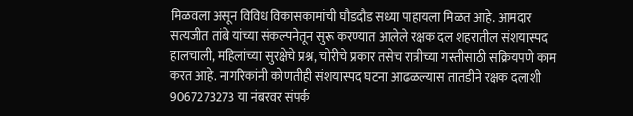मिळवला असून विविध विकासकामांची घौडदौड सध्या पाहायला मिळत आहे. आमदार सत्यजीत तांबे यांच्या संकल्पनेतून सुरू करण्यात आलेले रक्षक दल शहरातील संशयास्पद हालचाली, महिलांच्या सुरक्षेचे प्रश्न, चोरीचे प्रकार तसेच रात्रीच्या गस्तीसाठी सक्रियपणे काम करत आहे. नागरिकांनी कोणतीही संशयास्पद घटना आढळल्यास तातडीने रक्षक दलाशी 9067273273 या नंबरवर संपर्क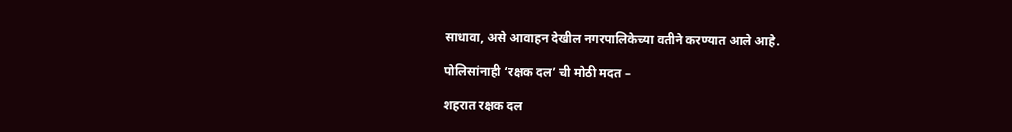साधावा, असे आवाहन देखील नगरपालिकेच्या वतीने करण्यात आले आहे.

पोलिसांनाही ‘रक्षक दल’ ची मोठी मदत –

शहरात रक्षक दल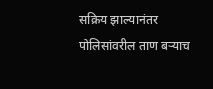सक्रिय झाल्यानंतर पोलिसांवरील ताण बऱ्याच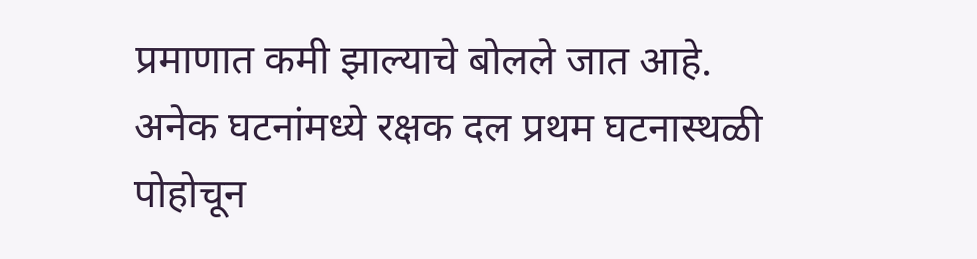प्रमाणात कमी झाल्याचे बोलले जात आहे. अनेक घटनांमध्ये रक्षक दल प्रथम घटनास्थळी पोहोचून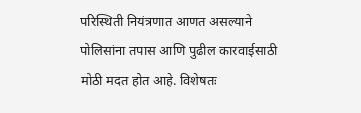परिस्थिती नियंत्रणात आणत असल्याने पोलिसांना तपास आणि पुढील कारवाईसाठी मोठी मदत होत आहे. विशेषतः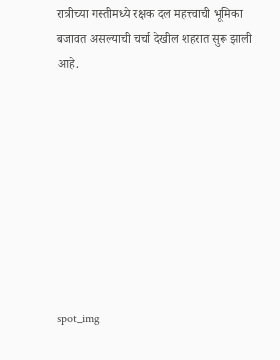रात्रीच्या गस्तीमध्ये रक्षक दल महत्त्वाची भूमिका बजावत असल्याची चर्चा देखील शहरात सुरू झाली आहे.









spot_img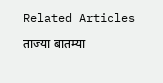Related Articles

ताज्या बातम्या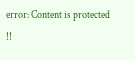error: Content is protected !!